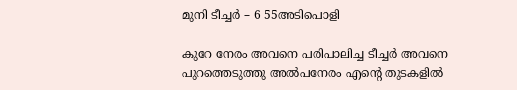മുനി ടീച്ചർ – 6 55അടിപൊളി

കുറേ നേരം അവനെ പരിപാലിച്ച ടീച്ചർ അവനെ പുറത്തെടുത്തു അൽപനേരം എന്റെ തുടകളിൽ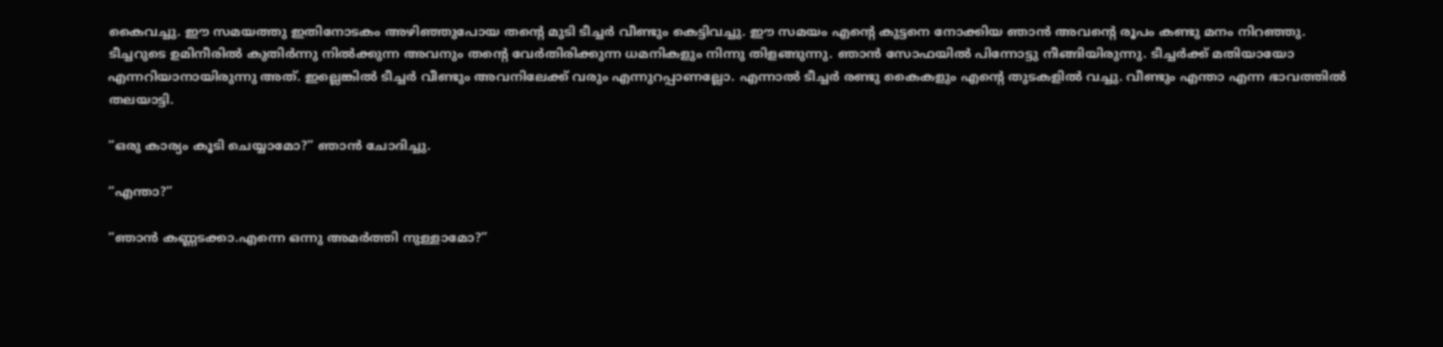കൈവച്ചു. ഈ സമയത്തു ഇതിനോടകം അഴിഞ്ഞുപോയ തന്റെ മുടി ടീച്ചർ വീണ്ടും കെട്ടിവച്ചു. ഈ സമയം എന്റെ കുട്ടനെ നോക്കിയ ഞാൻ അവന്റെ രൂപം കണ്ടു മനം നിറഞ്ഞു. ടീച്ചറുടെ ഉമിനീരിൽ കുതിർന്നു നിൽക്കുന്ന അവനും തന്റെ വേർതിരിക്കുന്ന ധമനികളും നിന്നു തിളങ്ങുന്നു. ഞാൻ സോഫയിൽ പിന്നോട്ടു നീങ്ങിയിരുന്നു. ടീച്ചർക്ക് മതിയായോ എന്നറിയാനായിരുന്നു അത്. ഇല്ലെങ്കിൽ ടീച്ചർ വീണ്ടും അവനിലേക്ക്‌ വരും എന്നുറപ്പാണല്ലോ. എന്നാൽ ടീച്ചർ രണ്ടു കൈകളും എന്റെ തുടകളിൽ വച്ചു. വീണ്ടും എന്താ എന്ന ഭാവത്തിൽ തലയാട്ടി.

“ഒരു കാര്യം കൂടി ചെയ്യാമോ?” ഞാൻ ചോദിച്ചു.

“എന്താ?”

“ഞാൻ കണ്ണടക്കാ.എന്നെ ഒന്നു അമർത്തി നുള്ളാമോ?”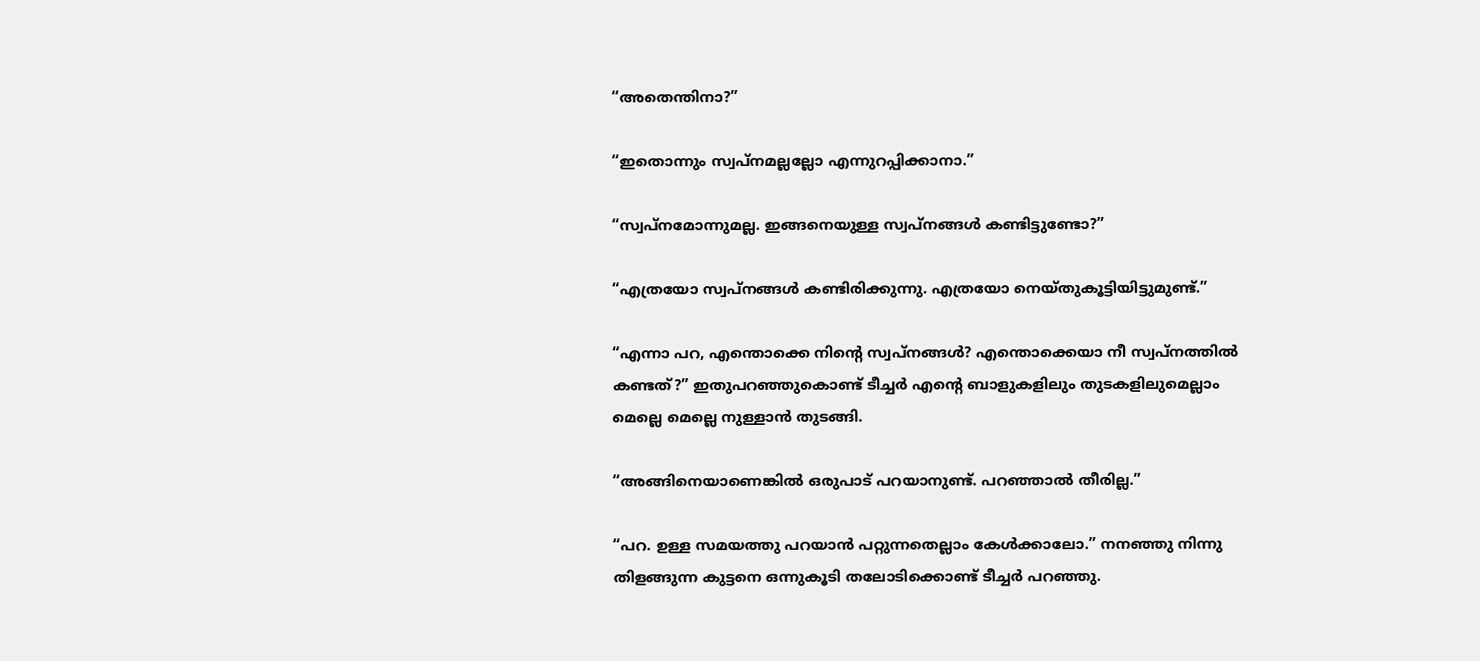“അതെന്തിനാ?”

“ഇതൊന്നും സ്വപ്നമല്ലല്ലോ എന്നുറപ്പിക്കാനാ.”

“സ്വപ്നമോന്നുമല്ല. ഇങ്ങനെയുള്ള സ്വപ്‌നങ്ങൾ കണ്ടിട്ടുണ്ടോ?”

“എത്രയോ സ്വപ്‌നങ്ങൾ കണ്ടിരിക്കുന്നു. എത്രയോ നെയ്തുകൂട്ടിയിട്ടുമുണ്ട്.”

“എന്നാ പറ, എന്തൊക്കെ നിന്റെ സ്വപ്‌നങ്ങൾ? എന്തൊക്കെയാ നീ സ്വപ്നത്തിൽ കണ്ടത്?” ഇതുപറഞ്ഞുകൊണ്ട് ടീച്ചർ എന്റെ ബാളുകളിലും തുടകളിലുമെല്ലാം മെല്ലെ മെല്ലെ നുള്ളാൻ തുടങ്ങി.

“അങ്ങിനെയാണെങ്കിൽ ഒരുപാട് പറയാനുണ്ട്. പറഞ്ഞാൽ തീരില്ല.”

“പറ. ഉള്ള സമയത്തു പറയാൻ പറ്റുന്നതെല്ലാം കേൾക്കാലോ.” നനഞ്ഞു നിന്നു തിളങ്ങുന്ന കുട്ടനെ ഒന്നുകൂടി തലോടിക്കൊണ്ട് ടീച്ചർ പറഞ്ഞു.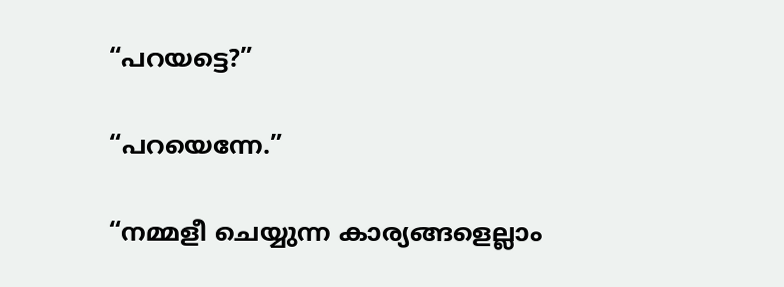“പറയട്ടെ?”

“പറയെന്നേ.”

“നമ്മളീ ചെയ്യുന്ന കാര്യങ്ങളെല്ലാം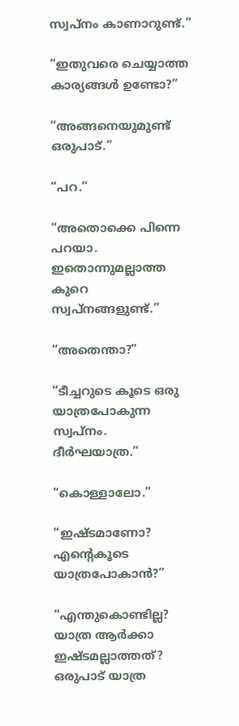സ്വപ്നം കാണാറുണ്ട്.”

“ഇതുവരെ ചെയ്യാത്ത കാര്യങ്ങൾ ഉണ്ടോ?”

“അങ്ങനെയുമുണ്ട് ഒരുപാട്.”

“പറ.”

“അതൊക്കെ പിന്നെ പറയാ. ഇതൊന്നുമല്ലാത്ത കുറെ സ്വപ്നങ്ങളുണ്ട്.”

“അതെന്താ?”

“ടീച്ചറുടെ കൂടെ ഒരു യാത്രപോകുന്ന സ്വപ്നം. ദീർഘയാത്ര.”

“കൊള്ളാലോ.”

“ഇഷ്ടമാണോ? എന്റെകൂടെ യാത്രപോകാൻ?”

“എന്തുകൊണ്ടില്ല? യാത്ര ആർക്കാ ഇഷ്ടമല്ലാത്തത്? ഒരുപാട് യാത്ര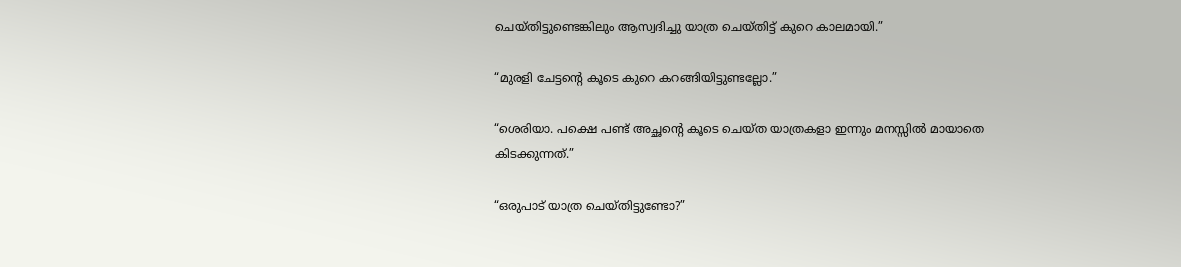ചെയ്തിട്ടുണ്ടെങ്കിലും ആസ്വദിച്ചു യാത്ര ചെയ്തിട്ട് കുറെ കാലമായി.”

“മുരളി ചേട്ടന്റെ കൂടെ കുറെ കറങ്ങിയിട്ടുണ്ടല്ലോ.”

“ശെരിയാ. പക്ഷെ പണ്ട് അച്ഛന്റെ കൂടെ ചെയ്ത യാത്രകളാ ഇന്നും മനസ്സിൽ മായാതെ കിടക്കുന്നത്.”

“ഒരുപാട് യാത്ര ചെയ്തിട്ടുണ്ടോ?”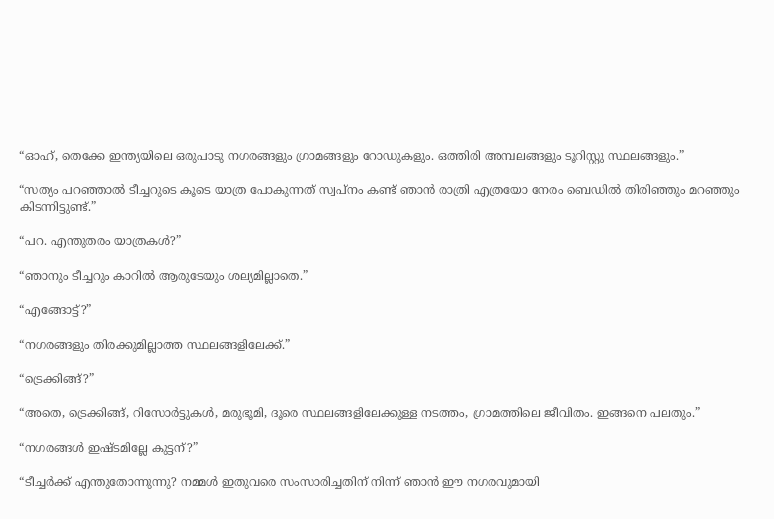“ഓഹ്, തെക്കേ ഇന്ത്യയിലെ ഒരുപാടു നഗരങ്ങളും ഗ്രാമങ്ങളും റോഡുകളും. ഒത്തിരി അമ്പലങ്ങളും ടൂറിസ്റ്റു സ്ഥലങ്ങളും.”

“സത്യം പറഞ്ഞാൽ ടീച്ചറുടെ കൂടെ യാത്ര പോകുന്നത് സ്വപ്നം കണ്ട് ഞാൻ രാത്രി എത്രയോ നേരം ബെഡിൽ തിരിഞ്ഞും മറഞ്ഞും കിടന്നിട്ടുണ്ട്.”

“പറ. എന്തുതരം യാത്രകൾ?”

“ഞാനും ടീച്ചറും കാറിൽ ആരുടേയും ശല്യമില്ലാതെ.”

“എങ്ങോട്ട്?”

“നഗരങ്ങളും തിരക്കുമില്ലാത്ത സ്ഥലങ്ങളിലേക്ക്.”

“ട്രെക്കിങ്ങ്?”

“അതെ, ട്രെക്കിങ്ങ്, റിസോർട്ടുകൾ, മരുഭൂമി, ദൂരെ സ്ഥലങ്ങളിലേക്കുള്ള നടത്തം, ഗ്രാമത്തിലെ ജീവിതം. ഇങ്ങനെ പലതും.”

“നഗരങ്ങൾ ഇഷ്ടമില്ലേ കുട്ടന്?”

“ടീച്ചർക്ക് എന്തുതോന്നുന്നു? നമ്മൾ ഇതുവരെ സംസാരിച്ചതിന് നിന്ന് ഞാൻ ഈ നഗരവുമായി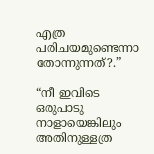എത്ര പരിചയമുണ്ടെന്നാ തോന്നുന്നത്?.”

“നീ ഇവിടെ ഒരുപാടു നാളായെങ്കിലും അതിനുള്ളത്ര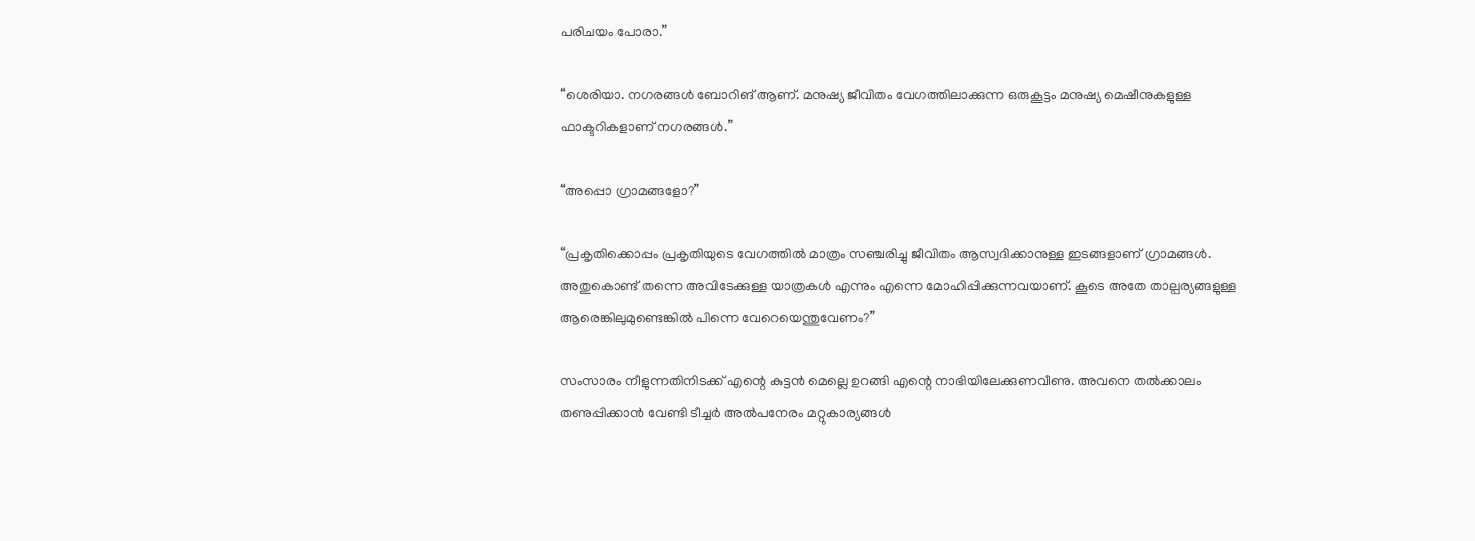പരിചയം പോരാ.”

“ശെരിയാ. നഗരങ്ങൾ ബോറിങ് ആണ്. മനുഷ്യ ജീവിതം വേഗത്തിലാക്കുന്ന ഒരുകൂട്ടം മനുഷ്യ മെഷീനുകളുള്ള ഫാക്ടറികളാണ് നഗരങ്ങൾ.”

“അപ്പൊ ഗ്രാമങ്ങളോ?”

“പ്രകൃതിക്കൊപ്പം പ്രകൃതിയുടെ വേഗത്തിൽ മാത്രം സഞ്ചരിച്ചു ജീവിതം ആസ്വദിക്കാനുള്ള ഇടങ്ങളാണ് ഗ്രാമങ്ങൾ. അതുകൊണ്ട് തന്നെ അവിടേക്കുള്ള യാത്രകൾ എന്നും എന്നെ മോഹിപ്പിക്കുന്നവയാണ്. കൂടെ അതേ താല്പര്യങ്ങളുള്ള ആരെങ്കിലുമുണ്ടെങ്കിൽ പിന്നെ വേറെയെന്തുവേണം?”

സംസാരം നീളുന്നതിനിടക്ക് എന്റെ കുട്ടൻ മെല്ലെ ഉറങ്ങി എന്റെ നാഭിയിലേക്കുണവീണു. അവനെ തൽക്കാലം തണുപ്പിക്കാൻ വേണ്ടി ടീച്ചർ അൽപനേരം മറ്റുകാര്യങ്ങൾ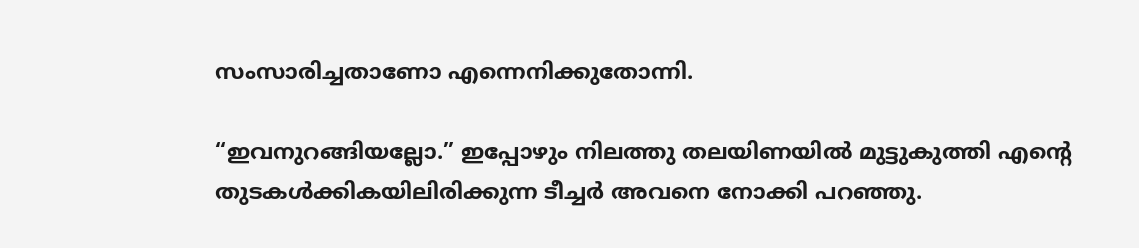സംസാരിച്ചതാണോ എന്നെനിക്കുതോന്നി.

“ഇവനുറങ്ങിയല്ലോ.” ഇപ്പോഴും നിലത്തു തലയിണയിൽ മുട്ടുകുത്തി എന്റെ തുടകൾക്കികയിലിരിക്കുന്ന ടീച്ചർ അവനെ നോക്കി പറഞ്ഞു.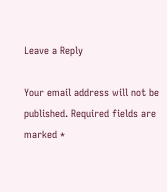Leave a Reply

Your email address will not be published. Required fields are marked *